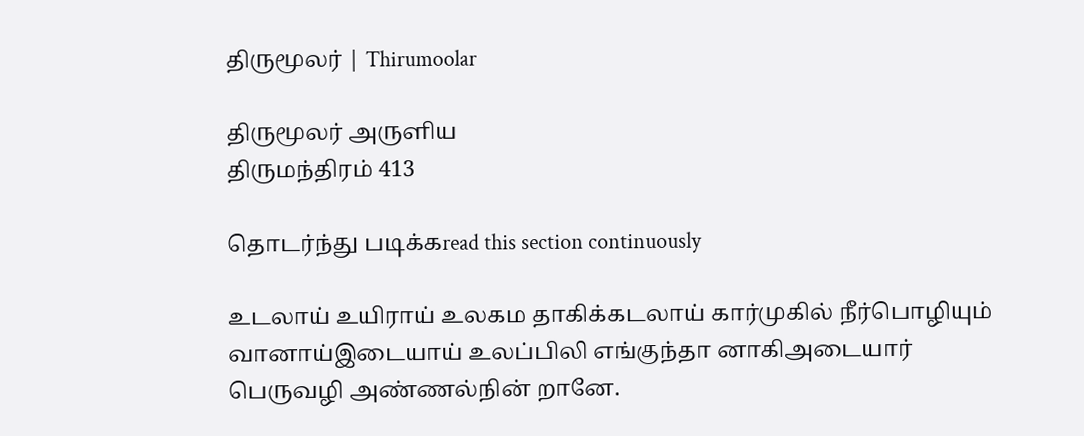திருமூலர் | Thirumoolar

திருமூலர் அருளிய
திருமந்திரம் 413

தொடர்ந்து படிக்கread this section continuously

உடலாய் உயிராய் உலகம தாகிக்கடலாய் கார்முகில் நீர்பொழியும் வானாய்இடையாய் உலப்பிலி எங்குந்தா னாகிஅடையார் பெருவழி அண்ணல்நின் றானே.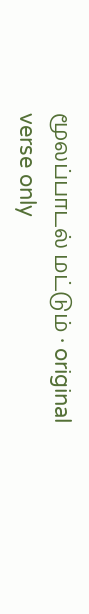மூலப்பாடல் மட்டும் · original verse only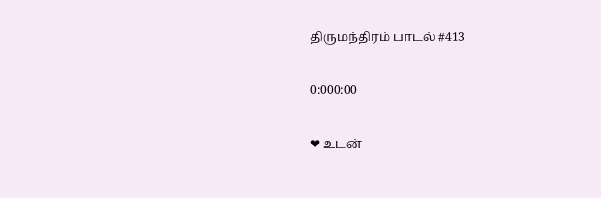திருமந்திரம் பாடல் #413

0:000:00

❤ உடன்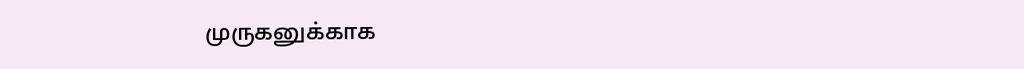முருகனுக்காக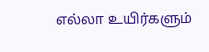எல்லா உயிர்களும்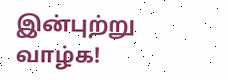இன்புற்று வாழ்க!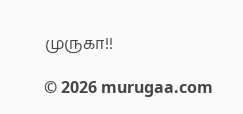முருகா!!

© 2026 murugaa.com